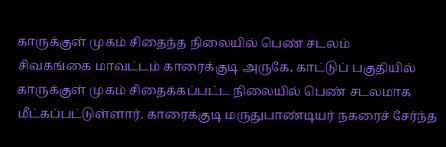காருக்குள் முகம் சிதைந்த நிலையில் பெண் சடலம்
சிவகங்கை மாவட்டம் காரைக்குடி அருகே, காட்டுப் பகுதியில் காருக்குள் முகம் சிதைக்கப்பட்ட நிலையில் பெண் சடலமாக மீட்கப்பட்டுள்ளார். காரைக்குடி மருதுபாண்டியர் நகரைச் சேர்ந்த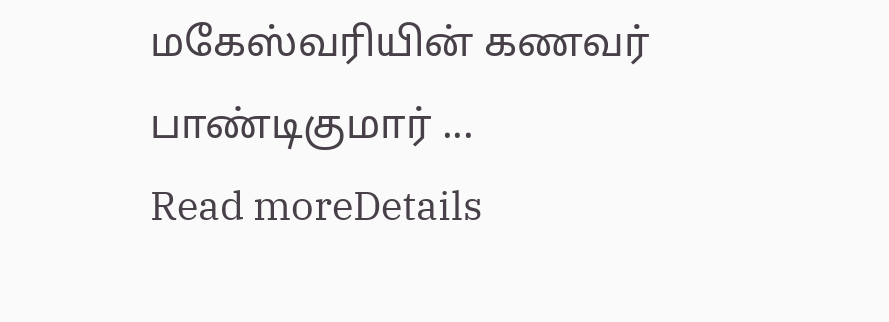மகேஸ்வரியின் கணவர் பாண்டிகுமார் ...
Read moreDetails